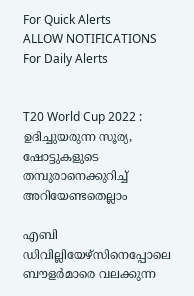For Quick Alerts
ALLOW NOTIFICATIONS
For Daily Alerts


T20 World Cup 2022 : ഉദിച്ചുയരുന്ന സൂര്യ, ഷോട്ടുകളുടെ തമ്പുരാനെക്കുറിച്ച് അറിയേണ്ടതെല്ലാം

എബി ഡിവില്ലിയേഴ്‌സിനെപ്പോലെ ബൗളര്‍മാരെ വലക്കുന്ന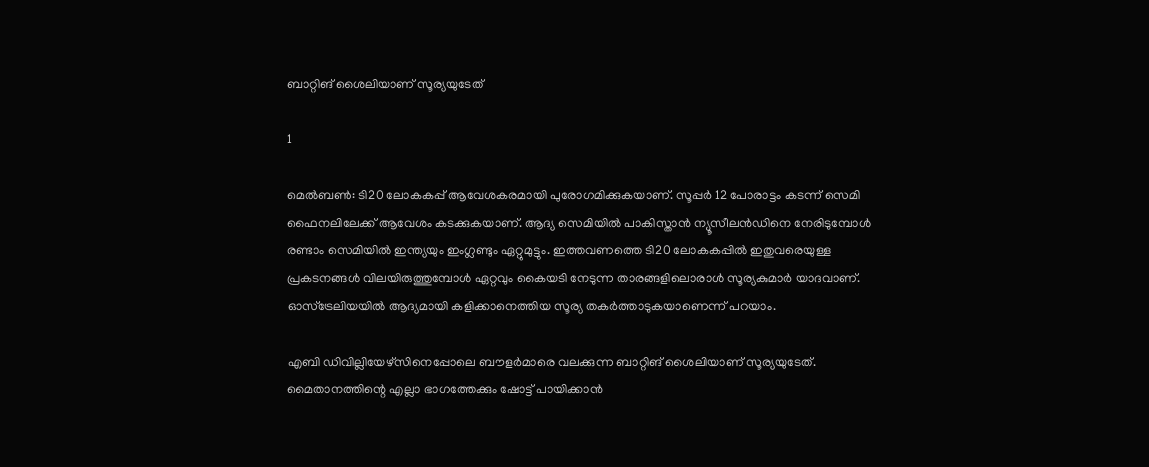ബാറ്റിങ് ശൈലിയാണ് സൂര്യയുടേത്

1

മെല്‍ബണ്‍: ടി20 ലോകകപ്പ് ആവേശകരമായി പുരോഗമിക്കുകയാണ്. സൂപ്പര്‍ 12 പോരാട്ടം കടന്ന് സെമി ഫൈനലിലേക്ക് ആവേശം കടക്കുകയാണ്. ആദ്യ സെമിയില്‍ പാകിസ്താന്‍ ന്യൂസീലന്‍ഡിനെ നേരിടുമ്പോള്‍ രണ്ടാം സെമിയില്‍ ഇന്ത്യയും ഇംഗ്ലണ്ടും ഏറ്റുമുട്ടും. ഇത്തവണത്തെ ടി20 ലോകകപ്പില്‍ ഇതുവരെയുള്ള പ്രകടനങ്ങള്‍ വിലയിരുത്തുമ്പോള്‍ ഏറ്റവും കൈയടി നേടുന്ന താരങ്ങളിലൊരാള്‍ സൂര്യകുമാര്‍ യാദവാണ്. ഓസ്‌ട്രേലിയയില്‍ ആദ്യമായി കളിക്കാനെത്തിയ സൂര്യ തകര്‍ത്താടുകയാണെന്ന് പറയാം.

എബി ഡിവില്ലിയേഴ്‌സിനെപ്പോലെ ബൗളര്‍മാരെ വലക്കുന്ന ബാറ്റിങ് ശൈലിയാണ് സൂര്യയുടേത്. മൈതാനത്തിന്റെ എല്ലാ ഭാഗത്തേക്കും ഷോട്ട് പായിക്കാന്‍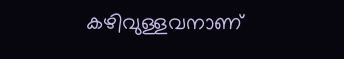കഴിവുള്ളവനാണ്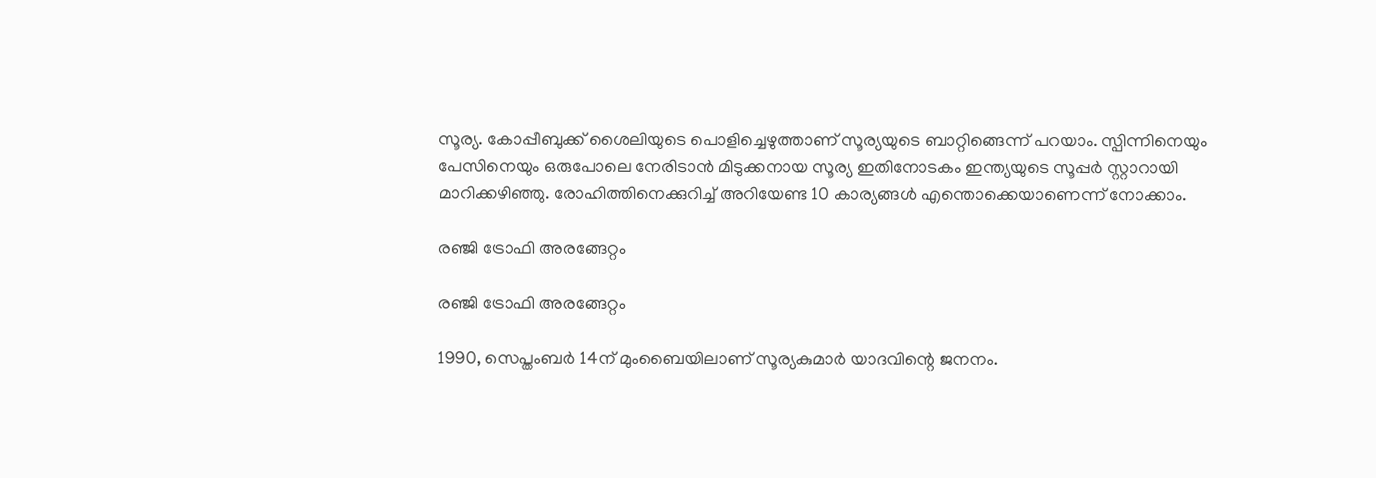സൂര്യ. കോപ്പീബുക്ക് ശൈലിയുടെ പൊളിച്ചെഴുത്താണ് സൂര്യയുടെ ബാറ്റിങ്ങെന്ന് പറയാം. സ്പിന്നിനെയും പേസിനെയും ഒരുപോലെ നേരിടാന്‍ മിടുക്കനായ സൂര്യ ഇതിനോടകം ഇന്ത്യയുടെ സൂപ്പര്‍ സ്റ്റാറായി മാറിക്കഴിഞ്ഞു. രോഹിത്തിനെക്കുറിച്ച് അറിയേണ്ട 10 കാര്യങ്ങള്‍ എന്തൊക്കെയാണെന്ന് നോക്കാം.

രഞ്ജി ട്രോഫി അരങ്ങേറ്റം

രഞ്ജി ട്രോഫി അരങ്ങേറ്റം

1990, സെപ്തംബര്‍ 14ന് മുംബൈയിലാണ് സൂര്യകുമാര്‍ യാദവിന്റെ ജനനം.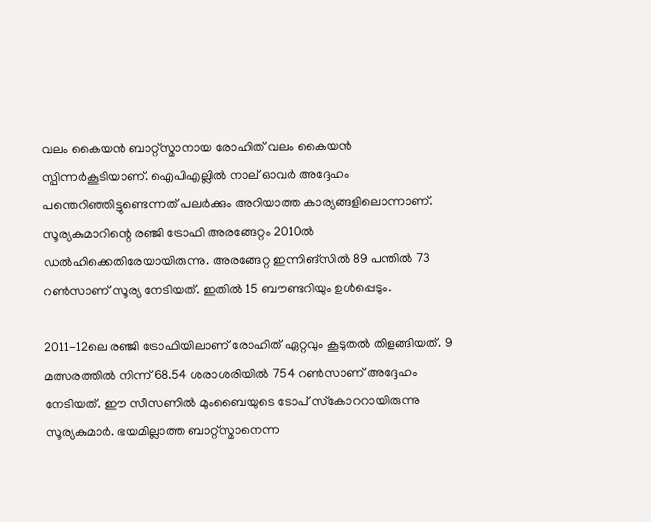വലം കൈയന്‍ ബാറ്റ്‌സ്മാനായ രോഹിത് വലം കൈയന്‍ സ്പിന്നര്‍കൂടിയാണ്. ഐപിഎല്ലില്‍ നാല് ഓവര്‍ അദ്ദേഹം പന്തെറിഞ്ഞിട്ടുണ്ടെന്നത് പലര്‍ക്കും അറിയാത്ത കാര്യങ്ങളിലൊന്നാണ്. സൂര്യകുമാറിന്റെ രഞ്ജി ട്രോഫി അരങ്ങേറ്റം 2010ല്‍ ഡല്‍ഹിക്കെതിരേയായിരുന്നു. അരങ്ങേറ്റ ഇന്നിങ്‌സില്‍ 89 പന്തില്‍ 73 റണ്‍സാണ് സൂര്യ നേടിയത്. ഇതില്‍ 15 ബൗണ്ടറിയും ഉള്‍പ്പെടും.

2011-12ലെ രഞ്ജി ട്രോഫിയിലാണ് രോഹിത് ഏറ്റവും കൂടുതല്‍ തിളങ്ങിയത്. 9 മത്സരത്തില്‍ നിന്ന് 68.54 ശരാശരിയില്‍ 754 റണ്‍സാണ് അദ്ദേഹം നേടിയത്. ഈ സീസണില്‍ മുംബൈയുടെ ടോപ് സ്‌കോററായിരുന്നു സൂര്യകുമാര്‍. ഭയമില്ലാത്ത ബാറ്റ്‌സ്മാനെന്ന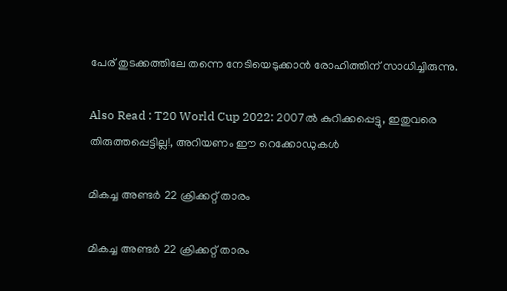പേര് തുടക്കത്തിലേ തന്നെ നേടിയെടുക്കാന്‍ രോഹിത്തിന് സാധിച്ചിരുന്നു.

Also Read : T20 World Cup 2022: 2007ല്‍ കുറിക്കപ്പെട്ടു, ഇതുവരെ തിരുത്തപ്പെട്ടില്ല!, അറിയണം ഈ റെക്കോഡുകള്‍

മികച്ച അണ്ടര്‍ 22 ക്രിക്കറ്റ് താരം

മികച്ച അണ്ടര്‍ 22 ക്രിക്കറ്റ് താരം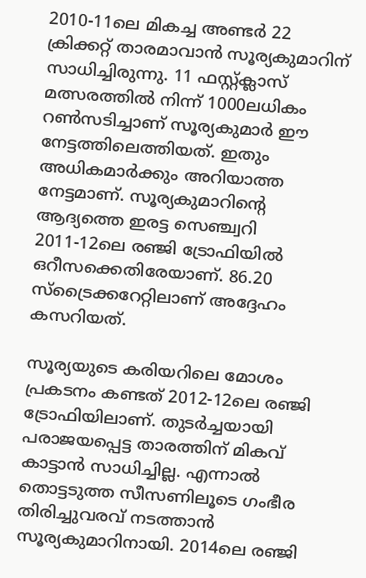2010-11ലെ മികച്ച അണ്ടര്‍ 22 ക്രിക്കറ്റ് താരമാവാന്‍ സൂര്യകുമാറിന് സാധിച്ചിരുന്നു. 11 ഫസ്റ്റ്ക്ലാസ് മത്സരത്തില്‍ നിന്ന് 1000ലധികം റണ്‍സടിച്ചാണ് സൂര്യകുമാര്‍ ഈ നേട്ടത്തിലെത്തിയത്. ഇതും അധികമാര്‍ക്കും അറിയാത്ത നേട്ടമാണ്. സൂര്യകുമാറിന്റെ ആദ്യത്തെ ഇരട്ട സെഞ്ച്വറി 2011-12ലെ രഞ്ജി ട്രോഫിയില്‍ ഒറീസക്കെതിരേയാണ്. 86.20 സ്‌ട്രൈക്കറേറ്റിലാണ് അദ്ദേഹം കസറിയത്.

സൂര്യയുടെ കരിയറിലെ മോശം പ്രകടനം കണ്ടത് 2012-12ലെ രഞ്ജി ട്രോഫിയിലാണ്. തുടര്‍ച്ചയായി പരാജയപ്പെട്ട താരത്തിന് മികവ് കാട്ടാന്‍ സാധിച്ചില്ല. എന്നാല്‍ തൊട്ടടുത്ത സീസണിലൂടെ ഗംഭീര തിരിച്ചുവരവ് നടത്താന്‍ സൂര്യകുമാറിനായി. 2014ലെ രഞ്ജി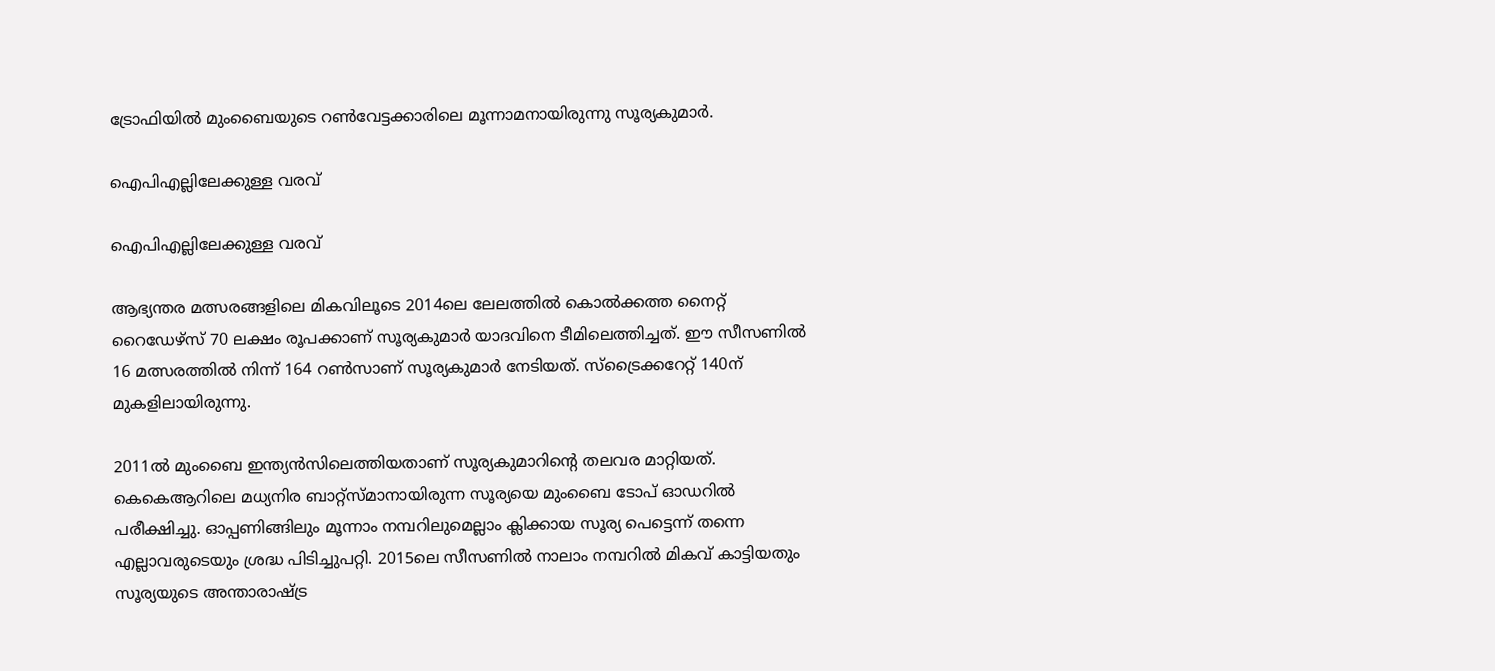ട്രോഫിയില്‍ മുംബൈയുടെ റണ്‍വേട്ടക്കാരിലെ മൂന്നാമനായിരുന്നു സൂര്യകുമാര്‍.

ഐപിഎല്ലിലേക്കുള്ള വരവ്

ഐപിഎല്ലിലേക്കുള്ള വരവ്

ആഭ്യന്തര മത്സരങ്ങളിലെ മികവിലൂടെ 2014ലെ ലേലത്തില്‍ കൊല്‍ക്കത്ത നൈറ്റ് റൈഡേഴ്‌സ് 70 ലക്ഷം രൂപക്കാണ് സൂര്യകുമാര്‍ യാദവിനെ ടീമിലെത്തിച്ചത്. ഈ സീസണില്‍ 16 മത്സരത്തില്‍ നിന്ന് 164 റണ്‍സാണ് സൂര്യകുമാര്‍ നേടിയത്. സ്‌ട്രൈക്കറേറ്റ് 140ന് മുകളിലായിരുന്നു.

2011ല്‍ മുംബൈ ഇന്ത്യന്‍സിലെത്തിയതാണ് സൂര്യകുമാറിന്റെ തലവര മാറ്റിയത്. കെകെആറിലെ മധ്യനിര ബാറ്റ്‌സ്മാനായിരുന്ന സൂര്യയെ മുംബൈ ടോപ് ഓഡറില്‍ പരീക്ഷിച്ചു. ഓപ്പണിങ്ങിലും മൂന്നാം നമ്പറിലുമെല്ലാം ക്ലിക്കായ സൂര്യ പെട്ടെന്ന് തന്നെ എല്ലാവരുടെയും ശ്രദ്ധ പിടിച്ചുപറ്റി. 2015ലെ സീസണില്‍ നാലാം നമ്പറില്‍ മികവ് കാട്ടിയതും സൂര്യയുടെ അന്താരാഷ്ട്ര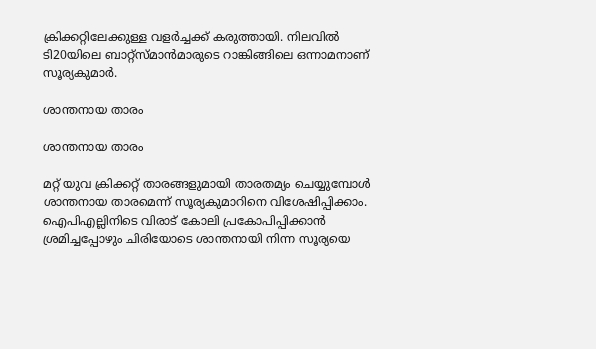ക്രിക്കറ്റിലേക്കുള്ള വളര്‍ച്ചക്ക് കരുത്തായി. നിലവില്‍ ടി20യിലെ ബാറ്റ്‌സ്മാന്‍മാരുടെ റാങ്കിങ്ങിലെ ഒന്നാമനാണ് സൂര്യകുമാര്‍.

ശാന്തനായ താരം

ശാന്തനായ താരം

മറ്റ് യുവ ക്രിക്കറ്റ് താരങ്ങളുമായി താരതമ്യം ചെയ്യുമ്പോള്‍ ശാന്തനായ താരമെന്ന് സൂര്യകുമാറിനെ വിശേഷിപ്പിക്കാം. ഐപിഎല്ലിനിടെ വിരാട് കോലി പ്രകോപിപ്പിക്കാന്‍ ശ്രമിച്ചപ്പോഴും ചിരിയോടെ ശാന്തനായി നിന്ന സൂര്യയെ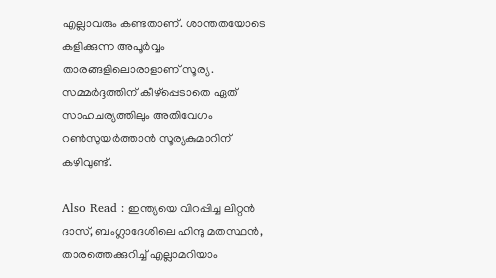എല്ലാവരും കണ്ടതാണ്. ശാന്തതയോടെ കളിക്കുന്ന അപൂര്‍വ്വം താരങ്ങളിലൊരാളാണ് സൂര്യ. സമ്മര്‍ദ്ദത്തിന് കീഴ്‌പ്പെടാതെ ഏത് സാഹചര്യത്തിലും അതിവേഗം റണ്‍സുയര്‍ത്താന്‍ സൂര്യകുമാറിന് കഴിവുണ്ട്.

Also Read : ഇന്ത്യയെ വിറപ്പിച്ച ലിറ്റന്‍ ദാസ്, ബംഗ്ലാദേശിലെ ഹിന്ദു മതസ്ഥന്‍, താരത്തെക്കുറിച്ച് എല്ലാമറിയാം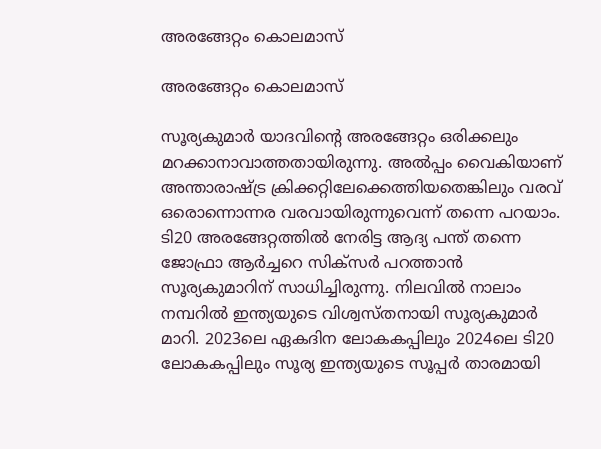അരങ്ങേറ്റം കൊലമാസ്

അരങ്ങേറ്റം കൊലമാസ്

സൂര്യകുമാര്‍ യാദവിന്റെ അരങ്ങേറ്റം ഒരിക്കലും മറക്കാനാവാത്തതായിരുന്നു. അല്‍പ്പം വൈകിയാണ് അന്താരാഷ്ട്ര ക്രിക്കറ്റിലേക്കെത്തിയതെങ്കിലും വരവ് ഒരൊന്നൊന്നര വരവായിരുന്നുവെന്ന് തന്നെ പറയാം. ടി20 അരങ്ങേറ്റത്തില്‍ നേരിട്ട ആദ്യ പന്ത് തന്നെ ജോഫ്രാ ആര്‍ച്ചറെ സിക്‌സര്‍ പറത്താന്‍ സൂര്യകുമാറിന് സാധിച്ചിരുന്നു. നിലവില്‍ നാലാം നമ്പറില്‍ ഇന്ത്യയുടെ വിശ്വസ്തനായി സൂര്യകുമാര്‍ മാറി. 2023ലെ ഏകദിന ലോകകപ്പിലും 2024ലെ ടി20 ലോകകപ്പിലും സൂര്യ ഇന്ത്യയുടെ സൂപ്പര്‍ താരമായി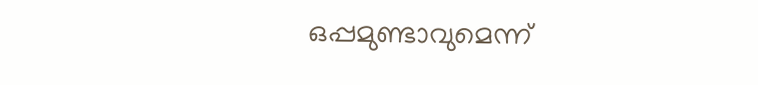ഒപ്പമുണ്ടാവുമെന്ന്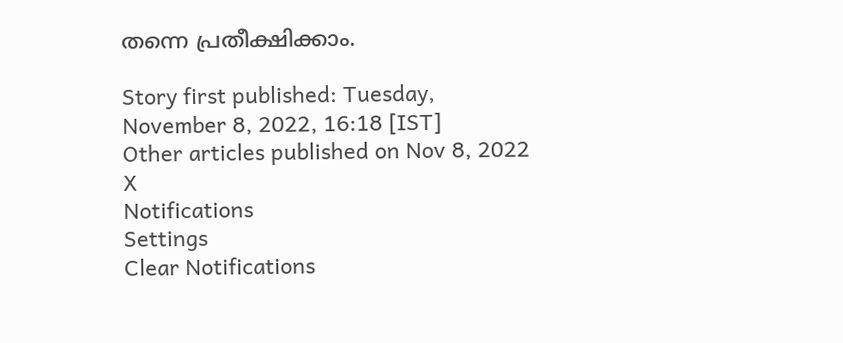തന്നെ പ്രതീക്ഷിക്കാം.

Story first published: Tuesday, November 8, 2022, 16:18 [IST]
Other articles published on Nov 8, 2022
X
Notifications
Settings
Clear Notifications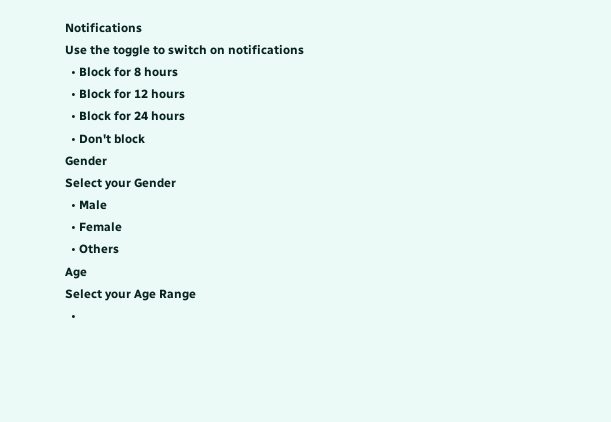Notifications
Use the toggle to switch on notifications
  • Block for 8 hours
  • Block for 12 hours
  • Block for 24 hours
  • Don't block
Gender
Select your Gender
  • Male
  • Female
  • Others
Age
Select your Age Range
  •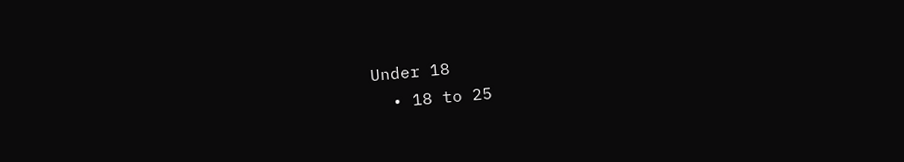Under 18
  • 18 to 25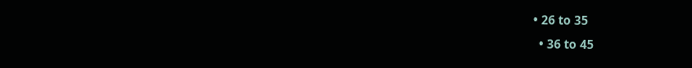• 26 to 35
  • 36 to 45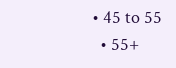• 45 to 55
  • 55+